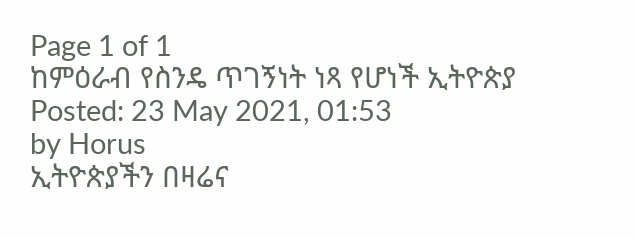Page 1 of 1
ከምዕራብ የስንዴ ጥገኝነት ነጻ የሆነች ኢትዮጵያ
Posted: 23 May 2021, 01:53
by Horus
ኢትዮጵያችን በዛሬና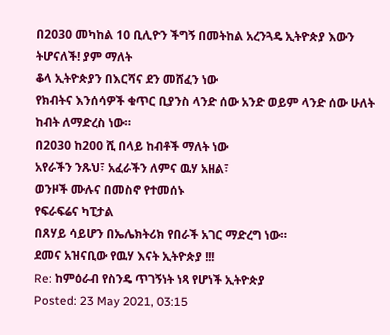በ2030 መካከል 10 ቢሊዮን ችግኝ በመትከል አረንጓዴ ኢትዮጵያ እውን ትሆናለች! ያም ማለት
ቆላ ኢትዮጵያን በእርሻና ደን መሸፈን ነው
የክብትና እንሰሳዎች ቁጥር ቢያንስ ላንድ ሰው አንድ ወይም ላንድ ሰው ሁለት ከብት ለማድረስ ነው።
በ2030 ከ200 ሺ በላይ ከብቶች ማለት ነው
አየራችን ንጹህ፣ አፈራችን ለምና ዉሃ አዘል፣
ወንዞች ሙሉና በመስኖ የተመሰኑ
የፍራፍሬና ካፒታል
በጸሃይ ሳይሆን በኤሌክትሪክ የበራች አገር ማድረግ ነው።
ደመና አዝናቢው የዉሃ እናት ኢትዮጵያ !!!
Re: ከምዕራብ የስንዴ ጥገኝነት ነጻ የሆነች ኢትዮጵያ
Posted: 23 May 2021, 03:15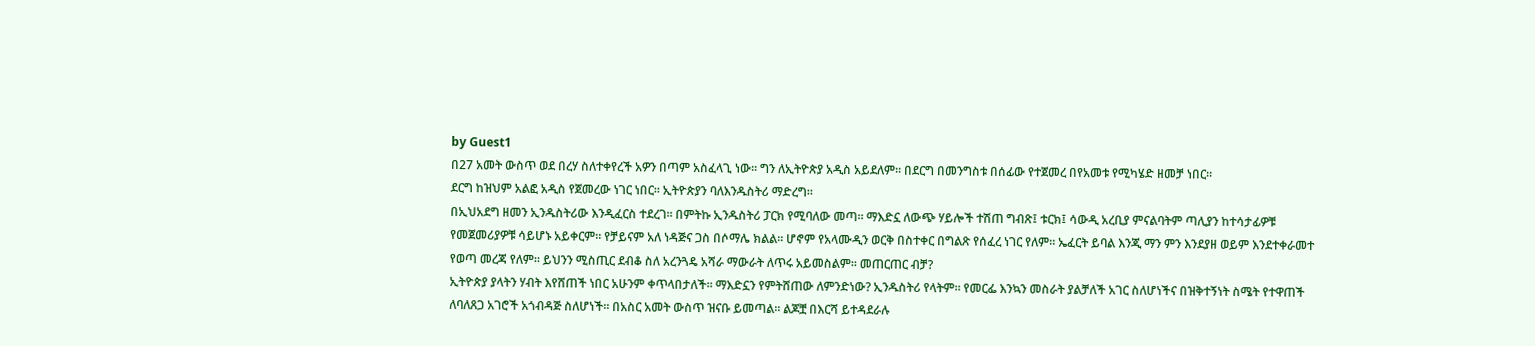by Guest1
በ27 አመት ውስጥ ወደ በረሃ ስለተቀየረች አዎን በጣም አስፈላጊ ነው። ግን ለኢትዮጵያ አዲስ አይደለም። በደርግ በመንግስቱ በሰፊው የተጀመረ በየአመቱ የሚካሄድ ዘመቻ ነበር።
ደርግ ከዝህም አልፎ አዲስ የጀመረው ነገር ነበር። ኢትዮጵያን ባለእንዱስትሪ ማድረግ።
በኢህአደግ ዘመን ኢንዱስትሪው እንዲፈርስ ተደረገ። በምትኩ ኢንዱስትሪ ፓርክ የሚባለው መጣ። ማእድኗ ለውጭ ሃይሎች ተሽጠ ግብጽ፤ ቱርክ፤ ሳውዲ አረቢያ ምናልባትም ጣሊያን ከተሳታፊዎቹ የመጀመሪያዎቹ ሳይሆኑ አይቀርም። የቻይናም አለ ነዳጅና ጋስ በሶማሌ ክልል። ሆኖም የአላሙዲን ወርቅ በስተቀር በግልጽ የሰፈረ ነገር የለም። ኤፈርት ይባል እንጂ ማን ምን እንደያዘ ወይም እንደተቀራመተ የወጣ መረጃ የለም። ይህንን ሚስጢር ደብቆ ስለ አረንጓዴ አሻራ ማውራት ለጥሩ አይመስልም። መጠርጠር ብቻ?
ኢትዮጵያ ያላትን ሃብት እየሸጠች ነበር አሁንም ቀጥላበታለች። ማእድኗን የምትሸጠው ለምንድነው? ኢንዱስትሪ የላትም። የመርፌ እንኳን መስራት ያልቻለች አገር ስለሆነችና በዝቅተኝነት ስሜት የተዋጠች ለባለጸጋ አገሮች አጎብዳጅ ስለሆነች። በአስር አመት ውስጥ ዝናቡ ይመጣል። ልጆቿ በእርሻ ይተዳደራሉ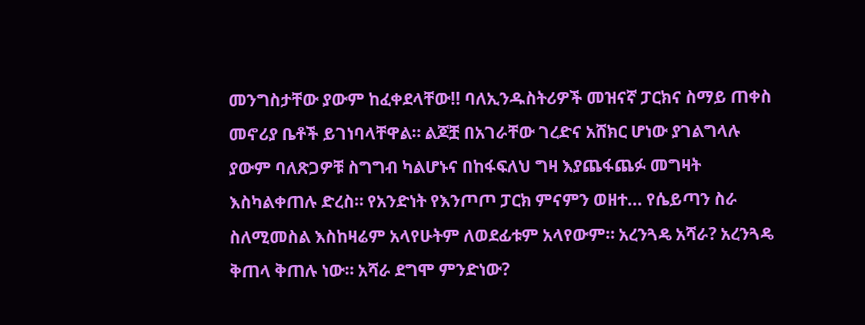መንግስታቸው ያውም ከፈቀደላቸው!! ባለኢንዱስትሪዎች መዝናኛ ፓርክና ስማይ ጠቀስ መኖሪያ ቤቶች ይገነባላቸዋል። ልጆቿ በአገራቸው ገረድና አሸክር ሆነው ያገልግላሉ ያውም ባለጽጋዎቹ ስግግብ ካልሆኑና በከፋፍለህ ግዛ እያጨፋጨፉ መግዛት እስካልቀጠሉ ድረስ። የአንድነት የእንጦጦ ፓርክ ምናምን ወዘተ... የሴይጣን ስራ ስለሚመስል እስከዛሬም አላየሁትም ለወደፊቱም አላየውም። አረንጓዴ አሻራ? አረንጓዴ ቅጠላ ቅጠሉ ነው። አሻራ ደግሞ ምንድነው?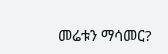መሬቱን ማሳመር?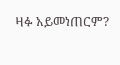ዛፉ አይመነጠርም?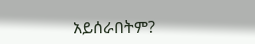አይሰራበትም?